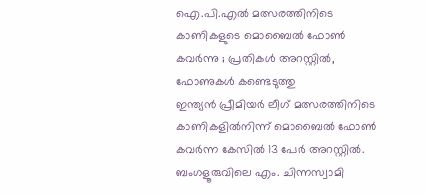ഐ.പി.എൽ മത്സരത്തിനിടെ കാണികളുടെ മൊബൈൽ ഫോൺ കവർന്നു ; പ്രതികൾ അറസ്റ്റിൽ, ഫോണുകൾ കണ്ടെടുത്തു
ഇന്ത്യൻ പ്രീമിയർ ലീഗ് മത്സരത്തിനിടെ കാണികളിൽനിന്ന് മൊബൈൽ ഫോൺ കവർന്ന കേസിൽ 13 പേർ അറസ്റ്റിൽ. ബംഗളൂരുവിലെ എം. ചിന്നസ്വാമി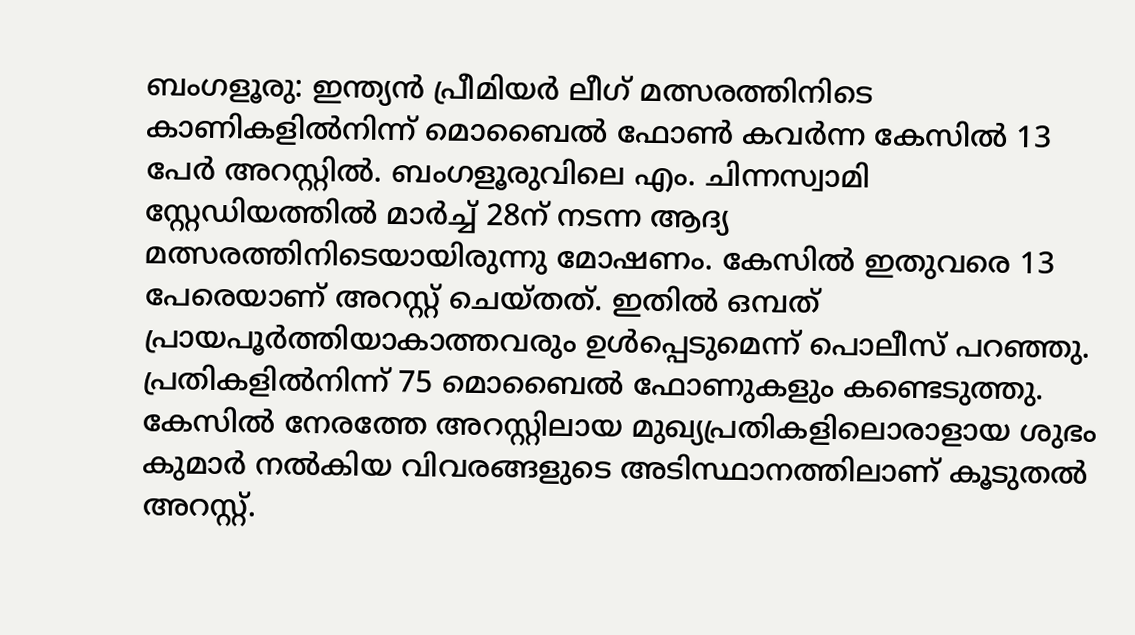ബംഗളൂരു: ഇന്ത്യൻ പ്രീമിയർ ലീഗ് മത്സരത്തിനിടെ കാണികളിൽനിന്ന് മൊബൈൽ ഫോൺ കവർന്ന കേസിൽ 13 പേർ അറസ്റ്റിൽ. ബംഗളൂരുവിലെ എം. ചിന്നസ്വാമി സ്റ്റേഡിയത്തിൽ മാർച്ച് 28ന് നടന്ന ആദ്യ മത്സരത്തിനിടെയായിരുന്നു മോഷണം. കേസിൽ ഇതുവരെ 13 പേരെയാണ് അറസ്റ്റ് ചെയ്തത്. ഇതിൽ ഒമ്പത് പ്രായപൂർത്തിയാകാത്തവരും ഉൾപ്പെടുമെന്ന് പൊലീസ് പറഞ്ഞു. പ്രതികളിൽനിന്ന് 75 മൊബൈൽ ഫോണുകളും കണ്ടെടുത്തു.
കേസിൽ നേരത്തേ അറസ്റ്റിലായ മുഖ്യപ്രതികളിലൊരാളായ ശുഭം കുമാർ നൽകിയ വിവരങ്ങളുടെ അടിസ്ഥാനത്തിലാണ് കൂടുതൽ അറസ്റ്റ്.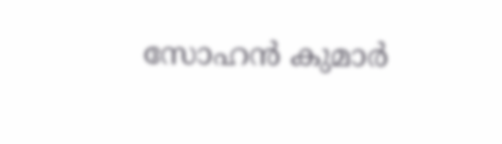സോഹൻ കുമാർ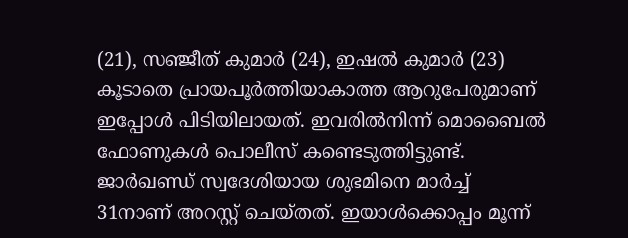(21), സഞ്ജീത് കുമാർ (24), ഇഷൽ കുമാർ (23) കൂടാതെ പ്രായപൂർത്തിയാകാത്ത ആറുപേരുമാണ് ഇപ്പോൾ പിടിയിലായത്. ഇവരിൽനിന്ന് മൊബൈൽ ഫോണുകൾ പൊലീസ് കണ്ടെടുത്തിട്ടുണ്ട്.
ജാർഖണ്ഡ് സ്വദേശിയായ ശുഭമിനെ മാർച്ച് 31നാണ് അറസ്റ്റ് ചെയ്തത്. ഇയാൾക്കൊപ്പം മൂന്ന്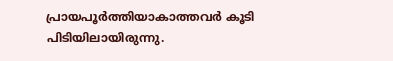പ്രായപൂർത്തിയാകാത്തവർ കൂടി പിടിയിലായിരുന്നു.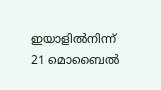ഇയാളിൽനിന്ന് 21 മൊബൈൽ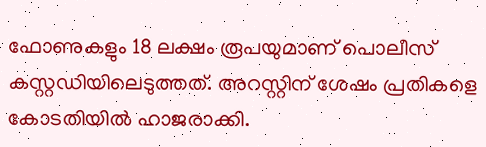ഫോണുകളും 18 ലക്ഷം രൂപയുമാണ് പൊലീസ് കസ്റ്റഡിയിലെടുത്തത്. അറസ്റ്റിന് ശേഷം പ്രതികളെ കോടതിയിൽ ഹാജരാക്കി.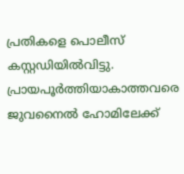പ്രതികളെ പൊലീസ് കസ്റ്റഡിയിൽവിട്ടു. പ്രായപൂർത്തിയാകാത്തവരെ ജുവനൈൽ ഹോമിലേക്ക്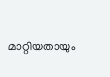മാറ്റിയതായും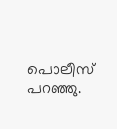പൊലീസ് പറഞ്ഞു.